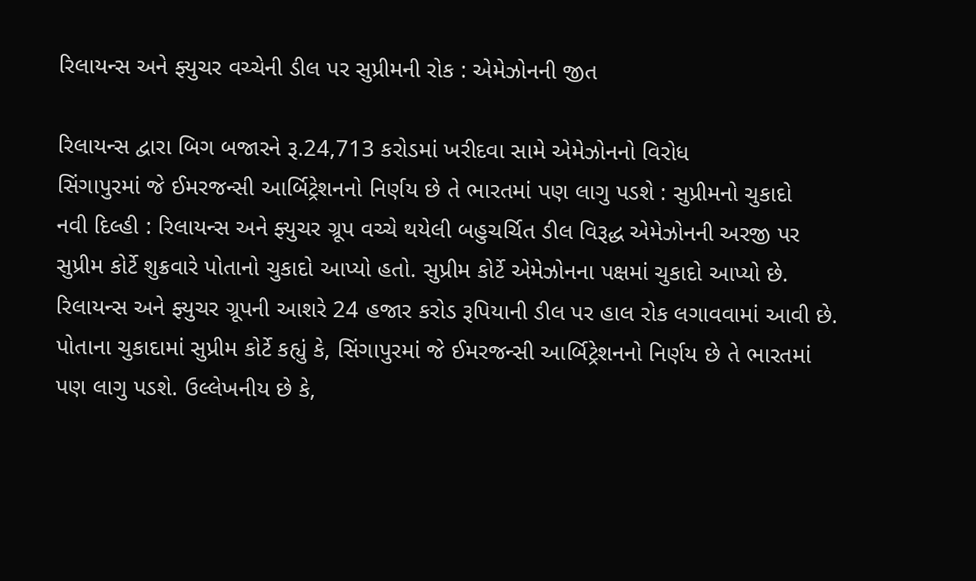રિલાયન્સ અને ફ્યુચર વચ્ચેની ડીલ પર સુપ્રીમની રોક : એમેઝોનની જીત

રિલાયન્સ દ્વારા બિગ બજારને રૂ.24,713 કરોડમાં ખરીદવા સામે એમેઝોનનો વિરોધ
સિંગાપુરમાં જે ઈમરજન્સી આર્બિટ્રેશનનો નિર્ણય છે તે ભારતમાં પણ લાગુ પડશે : સુપ્રીમનો ચુકાદો
નવી દિલ્હી : રિલાયન્સ અને ફ્યુચર ગ્રૂપ વચ્ચે થયેલી બહુચર્ચિત ડીલ વિરૂદ્ધ એમેઝોનની અરજી પર સુપ્રીમ કોર્ટે શુક્રવારે પોતાનો ચુકાદો આપ્યો હતો. સુપ્રીમ કોર્ટે એમેઝોનના પક્ષમાં ચુકાદો આપ્યો છે. રિલાયન્સ અને ફ્યુચર ગ્રૂપની આશરે 24 હજાર કરોડ રૂપિયાની ડીલ પર હાલ રોક લગાવવામાં આવી છે.
પોતાના ચુકાદામાં સુપ્રીમ કોર્ટે કહ્યું કે, સિંગાપુરમાં જે ઈમરજન્સી આર્બિટ્રેશનનો નિર્ણય છે તે ભારતમાં પણ લાગુ પડશે. ઉલ્લેખનીય છે કે,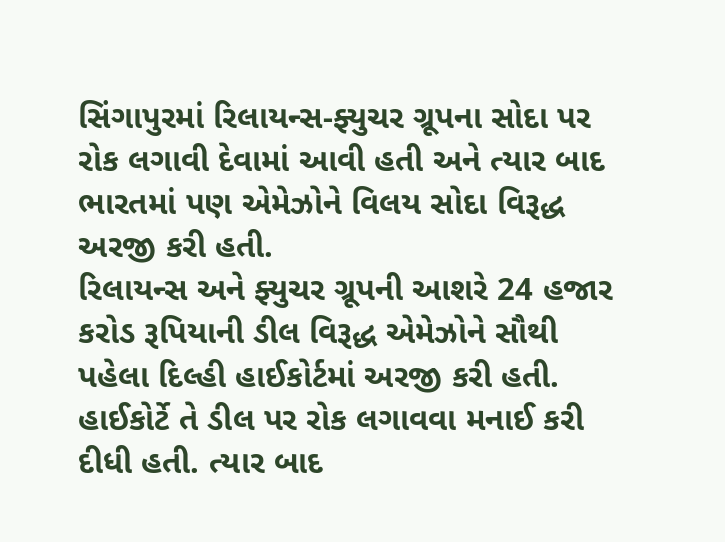સિંગાપુરમાં રિલાયન્સ-ફ્યુચર ગ્રૂપના સોદા પર રોક લગાવી દેવામાં આવી હતી અને ત્યાર બાદ ભારતમાં પણ એમેઝોને વિલય સોદા વિરૂદ્ધ અરજી કરી હતી.
રિલાયન્સ અને ફ્યુચર ગ્રૂપની આશરે 24 હજાર કરોડ રૂપિયાની ડીલ વિરૂદ્ધ એમેઝોને સૌથી પહેલા દિલ્હી હાઈકોર્ટમાં અરજી કરી હતી. હાઈકોર્ટે તે ડીલ પર રોક લગાવવા મનાઈ કરી દીધી હતી. ત્યાર બાદ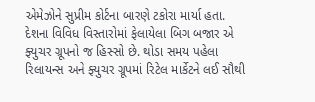એમેઝોને સુપ્રીમ કોર્ટના બારણે ટકોરા માર્યા હતા.
દેશના વિવિધ વિસ્તારોમાં ફેલાયેલા બિગ બજાર એ ફ્યુચર ગ્રૂપનો જ હિસ્સો છે. થોડા સમય પહેલા રિલાયન્સ અને ફ્યુચર ગ્રૂપમાં રિટેલ માર્કેટને લઈ સૌથી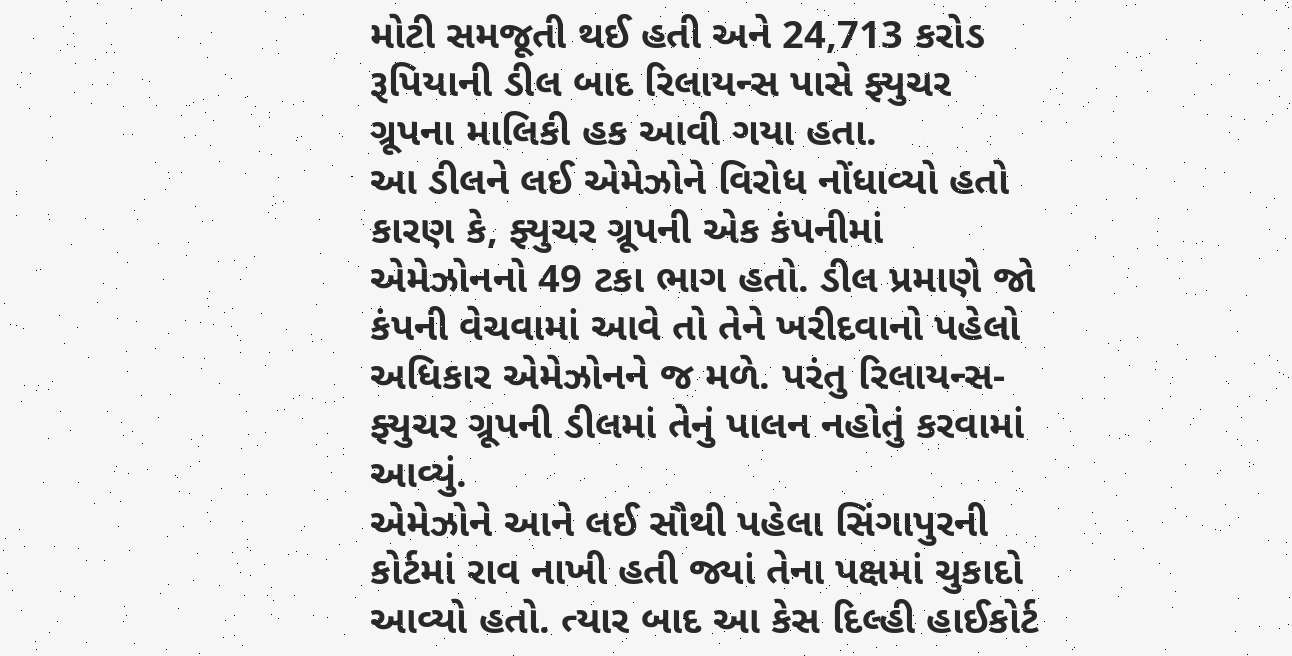મોટી સમજૂતી થઈ હતી અને 24,713 કરોડ રૂપિયાની ડીલ બાદ રિલાયન્સ પાસે ફ્યુચર ગ્રૂપના માલિકી હક આવી ગયા હતા.
આ ડીલને લઈ એમેઝોને વિરોધ નોંધાવ્યો હતો કારણ કે, ફ્યુચર ગ્રૂપની એક કંપનીમાં એમેઝોનનો 49 ટકા ભાગ હતો. ડીલ પ્રમાણે જો કંપની વેચવામાં આવે તો તેને ખરીદવાનો પહેલો અધિકાર એમેઝોનને જ મળે. પરંતુ રિલાયન્સ-ફ્યુચર ગ્રૂપની ડીલમાં તેનું પાલન નહોતું કરવામાં આવ્યું.
એમેઝોને આને લઈ સૌથી પહેલા સિંગાપુરની કોર્ટમાં રાવ નાખી હતી જ્યાં તેના પક્ષમાં ચુકાદો આવ્યો હતો. ત્યાર બાદ આ કેસ દિલ્હી હાઈકોર્ટ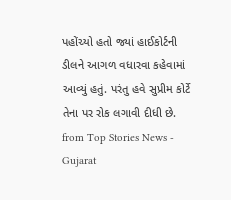પહોંચ્યો હતો જ્યાં હાઈકોર્ટની ડીલને આગળ વધારવા કહેવામાં આવ્યું હતું. પરંતુ હવે સુપ્રીમ કોર્ટે તેના પર રોક લગાવી દીધી છે.
from Top Stories News - Gujarat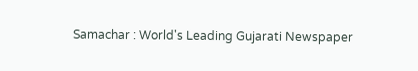Samachar : World's Leading Gujarati Newspaper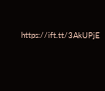https://ift.tt/3AkUPjE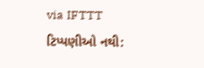via IFTTT
ટિપ્પણીઓ નથી: